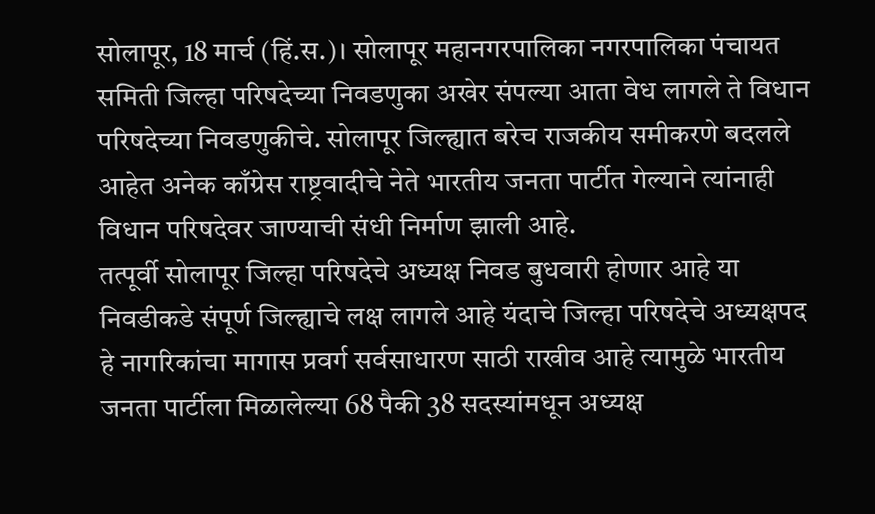सोलापूर, 18 मार्च (हिं.स.)। सोलापूर महानगरपालिका नगरपालिका पंचायत समिती जिल्हा परिषदेच्या निवडणुका अखेर संपल्या आता वेध लागले ते विधान परिषदेच्या निवडणुकीचे. सोलापूर जिल्ह्यात बरेच राजकीय समीकरणे बदलले आहेत अनेक काँग्रेस राष्ट्रवादीचे नेते भारतीय जनता पार्टीत गेल्याने त्यांनाही विधान परिषदेवर जाण्याची संधी निर्माण झाली आहे.
तत्पूर्वी सोलापूर जिल्हा परिषदेचे अध्यक्ष निवड बुधवारी होणार आहे या निवडीकडे संपूर्ण जिल्ह्याचे लक्ष लागले आहे यंदाचे जिल्हा परिषदेचे अध्यक्षपद हे नागरिकांचा मागास प्रवर्ग सर्वसाधारण साठी राखीव आहे त्यामुळे भारतीय जनता पार्टीला मिळालेल्या 68 पैकी 38 सदस्यांमधून अध्यक्ष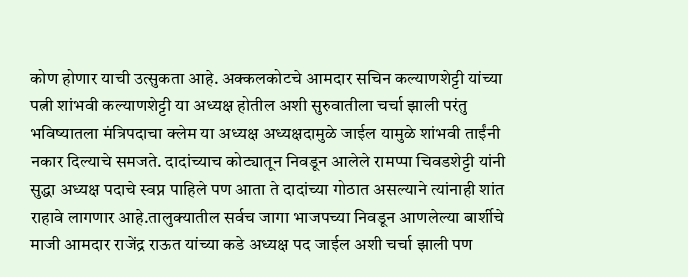कोण होणार याची उत्सुकता आहे. अक्कलकोटचे आमदार सचिन कल्याणशेट्टी यांच्या पत्नी शांभवी कल्याणशेट्टी या अध्यक्ष होतील अशी सुरुवातीला चर्चा झाली परंतु भविष्यातला मंत्रिपदाचा क्लेम या अध्यक्ष अध्यक्षदामुळे जाईल यामुळे शांभवी ताईंनी नकार दिल्याचे समजते. दादांच्याच कोट्यातून निवडून आलेले रामप्पा चिवडशेट्टी यांनी सुद्धा अध्यक्ष पदाचे स्वप्न पाहिले पण आता ते दादांच्या गोठात असल्याने त्यांनाही शांत राहावे लागणार आहे.तालुक्यातील सर्वच जागा भाजपच्या निवडून आणलेल्या बार्शीचे माजी आमदार राजेंद्र राऊत यांच्या कडे अध्यक्ष पद जाईल अशी चर्चा झाली पण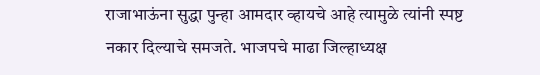राजाभाऊंना सुद्धा पुन्हा आमदार व्हायचे आहे त्यामुळे त्यांनी स्पष्ट नकार दिल्याचे समजते. भाजपचे माढा जिल्हाध्यक्ष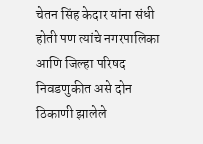चेतन सिंह केदार यांना संधी होती पण त्यांचे नगरपालिका आणि जिल्हा परिषद निवडणुकीत असे दोन ठिकाणी झालेले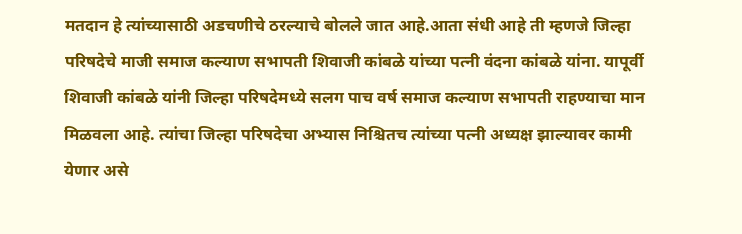मतदान हे त्यांच्यासाठी अडचणीचे ठरल्याचे बोलले जात आहे.आता संधी आहे ती म्हणजे जिल्हा परिषदेचे माजी समाज कल्याण सभापती शिवाजी कांबळे यांच्या पत्नी वंदना कांबळे यांना. यापूर्वी शिवाजी कांबळे यांनी जिल्हा परिषदेमध्ये सलग पाच वर्ष समाज कल्याण सभापती राहण्याचा मान मिळवला आहे. त्यांचा जिल्हा परिषदेचा अभ्यास निश्चितच त्यांच्या पत्नी अध्यक्ष झाल्यावर कामी येणार असे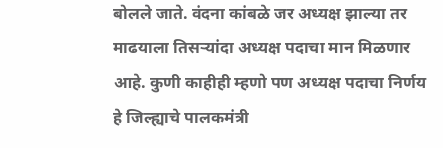बोलले जाते. वंदना कांबळे जर अध्यक्ष झाल्या तर माढयाला तिसऱ्यांदा अध्यक्ष पदाचा मान मिळणार आहे. कुणी काहीही म्हणो पण अध्यक्ष पदाचा निर्णय हे जिल्ह्याचे पालकमंत्री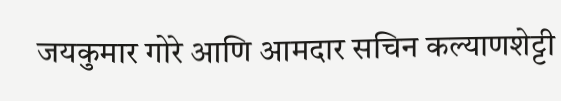जयकुमार गोरे आणि आमदार सचिन कल्याणशेट्टी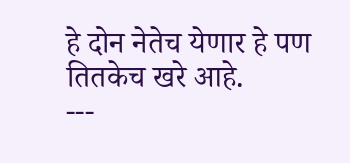हे दोन नेतेच येणार हे पण तितकेच खरे आहे.
---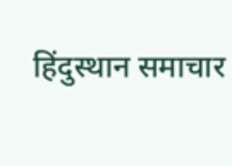हिंदुस्थान समाचार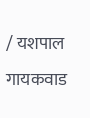/ यशपाल गायकवाड